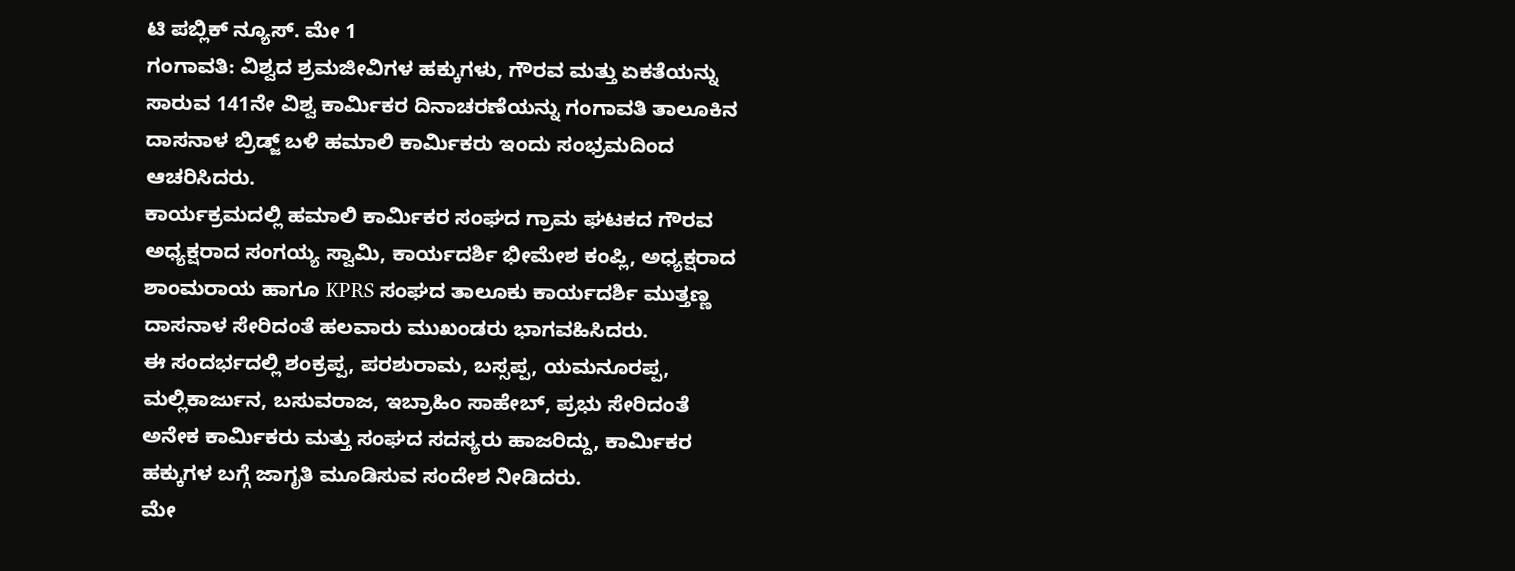ಟಿ ಪಬ್ಲಿಕ್ ನ್ಯೂಸ್. ಮೇ 1
ಗಂಗಾವತಿ: ವಿಶ್ವದ ಶ್ರಮಜೀವಿಗಳ ಹಕ್ಕುಗಳು, ಗೌರವ ಮತ್ತು ಏಕತೆಯನ್ನು ಸಾರುವ 141ನೇ ವಿಶ್ವ ಕಾರ್ಮಿಕರ ದಿನಾಚರಣೆಯನ್ನು ಗಂಗಾವತಿ ತಾಲೂಕಿನ ದಾಸನಾಳ ಬ್ರಿಡ್ಜ್ ಬಳಿ ಹಮಾಲಿ ಕಾರ್ಮಿಕರು ಇಂದು ಸಂಭ್ರಮದಿಂದ ಆಚರಿಸಿದರು.
ಕಾರ್ಯಕ್ರಮದಲ್ಲಿ ಹಮಾಲಿ ಕಾರ್ಮಿಕರ ಸಂಘದ ಗ್ರಾಮ ಘಟಕದ ಗೌರವ ಅಧ್ಯಕ್ಷರಾದ ಸಂಗಯ್ಯ ಸ್ವಾಮಿ, ಕಾರ್ಯದರ್ಶಿ ಭೀಮೇಶ ಕಂಪ್ಲಿ, ಅಧ್ಯಕ್ಷರಾದ ಶಾಂಮರಾಯ ಹಾಗೂ KPRS ಸಂಘದ ತಾಲೂಕು ಕಾರ್ಯದರ್ಶಿ ಮುತ್ತಣ್ಣ ದಾಸನಾಳ ಸೇರಿದಂತೆ ಹಲವಾರು ಮುಖಂಡರು ಭಾಗವಹಿಸಿದರು.
ಈ ಸಂದರ್ಭದಲ್ಲಿ ಶಂಕ್ರಪ್ಪ, ಪರಶುರಾಮ, ಬಸ್ಸಪ್ಪ, ಯಮನೂರಪ್ಪ, ಮಲ್ಲಿಕಾರ್ಜುನ, ಬಸುವರಾಜ, ಇಬ್ರಾಹಿಂ ಸಾಹೇಬ್, ಪ್ರಭು ಸೇರಿದಂತೆ ಅನೇಕ ಕಾರ್ಮಿಕರು ಮತ್ತು ಸಂಘದ ಸದಸ್ಯರು ಹಾಜರಿದ್ದು, ಕಾರ್ಮಿಕರ ಹಕ್ಕುಗಳ ಬಗ್ಗೆ ಜಾಗೃತಿ ಮೂಡಿಸುವ ಸಂದೇಶ ನೀಡಿದರು.
ಮೇ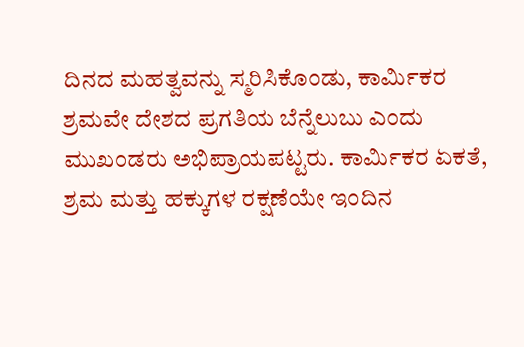ದಿನದ ಮಹತ್ವವನ್ನು ಸ್ಮರಿಸಿಕೊಂಡು, ಕಾರ್ಮಿಕರ ಶ್ರಮವೇ ದೇಶದ ಪ್ರಗತಿಯ ಬೆನ್ನೆಲುಬು ಎಂದು ಮುಖಂಡರು ಅಭಿಪ್ರಾಯಪಟ್ಟರು. ಕಾರ್ಮಿಕರ ಏಕತೆ, ಶ್ರಮ ಮತ್ತು ಹಕ್ಕುಗಳ ರಕ್ಷಣೆಯೇ ಇಂದಿನ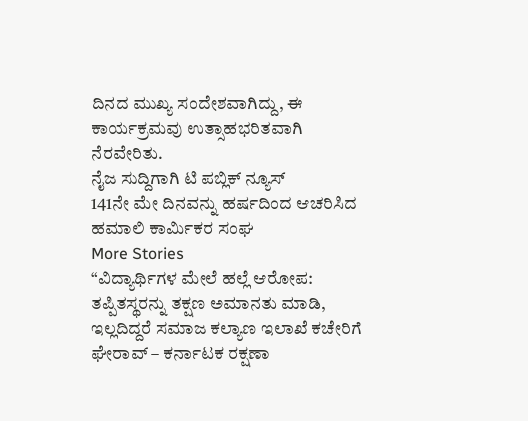ದಿನದ ಮುಖ್ಯ ಸಂದೇಶವಾಗಿದ್ದು, ಈ ಕಾರ್ಯಕ್ರಮವು ಉತ್ಸಾಹಭರಿತವಾಗಿ ನೆರವೇರಿತು.
ನೈಜ ಸುದ್ದಿಗಾಗಿ ಟಿ ಪಬ್ಲಿಕ್ ನ್ಯೂಸ್
141ನೇ ಮೇ ದಿನವನ್ನು ಹರ್ಷದಿಂದ ಆಚರಿಸಿದ ಹಮಾಲಿ ಕಾರ್ಮಿಕರ ಸಂಘ
More Stories
“ವಿದ್ಯಾರ್ಥಿಗಳ ಮೇಲೆ ಹಲ್ಲೆ ಆರೋಪ: ತಪ್ಪಿತಸ್ಥರನ್ನು ತಕ್ಷಣ ಅಮಾನತು ಮಾಡಿ, ಇಲ್ಲದಿದ್ದರೆ ಸಮಾಜ ಕಲ್ಯಾಣ ಇಲಾಖೆ ಕಚೇರಿಗೆ ಘೇರಾವ್ – ಕರ್ನಾಟಕ ರಕ್ಷಣಾ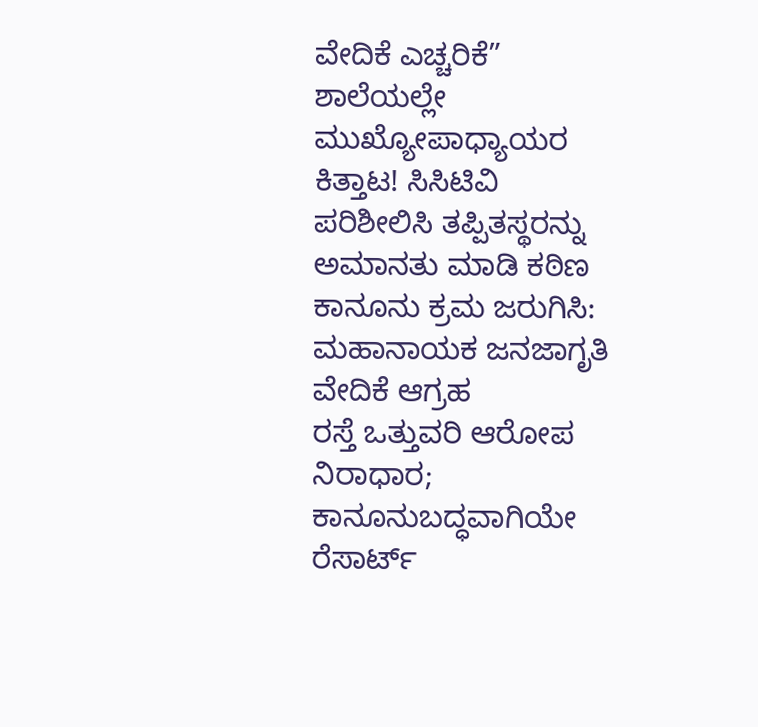ವೇದಿಕೆ ಎಚ್ಚರಿಕೆ”
ಶಾಲೆಯಲ್ಲೇ ಮುಖ್ಯೋಪಾಧ್ಯಾಯರ ಕಿತ್ತಾಟ! ಸಿಸಿಟಿವಿ ಪರಿಶೀಲಿಸಿ ತಪ್ಪಿತಸ್ಥರನ್ನು ಅಮಾನತು ಮಾಡಿ ಕಠಿಣ ಕಾನೂನು ಕ್ರಮ ಜರುಗಿಸಿ: ಮಹಾನಾಯಕ ಜನಜಾಗೃತಿ ವೇದಿಕೆ ಆಗ್ರಹ
ರಸ್ತೆ ಒತ್ತುವರಿ ಆರೋಪ ನಿರಾಧಾರ; ಕಾನೂನುಬದ್ಧವಾಗಿಯೇ ರೆಸಾರ್ಟ್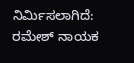ನಿರ್ಮಿಸಲಾಗಿದೆ: ರಮೇಶ್ ನಾಯಕ